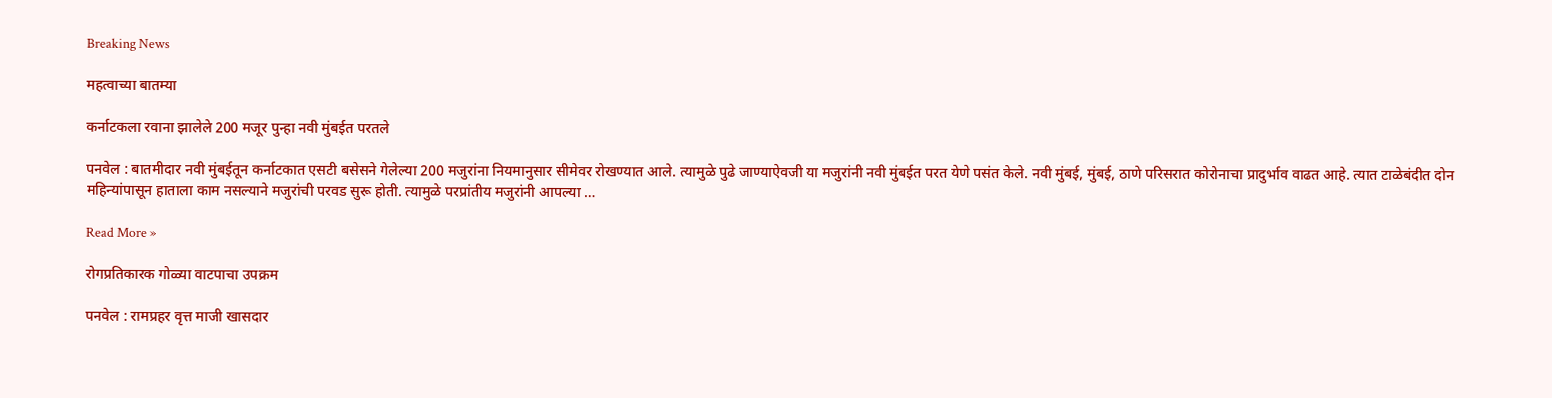Breaking News

महत्वाच्या बातम्या

कर्नाटकला रवाना झालेले 200 मजूर पुन्हा नवी मुंबईत परतले

पनवेल : बातमीदार नवी मुंबईतून कर्नाटकात एसटी बसेसने गेलेल्या 200 मजुरांना नियमानुसार सीमेवर रोखण्यात आले. त्यामुळे पुढे जाण्याऐवजी या मजुरांनी नवी मुंबईत परत येणे पसंत केले. नवी मुंबई, मुंबई, ठाणे परिसरात कोरोनाचा प्रादुर्भाव वाढत आहे. त्यात टाळेबंदीत दोन महिन्यांपासून हाताला काम नसल्याने मजुरांची परवड सुरू होती. त्यामुळे परप्रांतीय मजुरांनी आपल्या …

Read More »

रोगप्रतिकारक गोळ्या वाटपाचा उपक्रम

पनवेल : रामप्रहर वृत्त माजी खासदार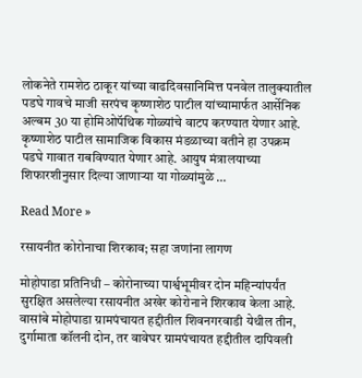लोकनेते रामशेठ ठाकूर यांच्या वाढदिवसानिमित्त पनवेल तालुक्यातील पडघे गावचे माजी सरपंच कृष्णाशेठ पाटील यांच्यामार्फत आर्सेनिक अल्बम 30 या होमिओपॅथिक गोळ्यांचे वाटप करण्यात येणार आहे. कृष्णाशेठ पाटील सामाजिक विकास मंडळाच्या वतीने हा उपक्रम पडघे गावात राबविण्यात येणार आहे. आयुष मंत्रालयाच्या शिफारशीनुसार दिल्या जाणार्‍या या गोळ्यांमुळे …

Read More »

रसायनीत कोरोनाचा शिरकाव; सहा जणांना लागण

मोहोपाडा प्रतिनिधी – कोरोनाच्या पार्श्वभूमीवर दोन महिन्यांपर्यंत सुरक्षित असलेल्या रसायनीत अखेर कोरोनाने शिरकाव केला आहे. वासांबे मोहोपाडा ग्रामपंचायत हद्दीतील शिवनगरवाडी येथील तीन, दुर्गामाता कॉलनी दोन, तर वावेघर ग्रामपंचायत हद्दीतील दापिवली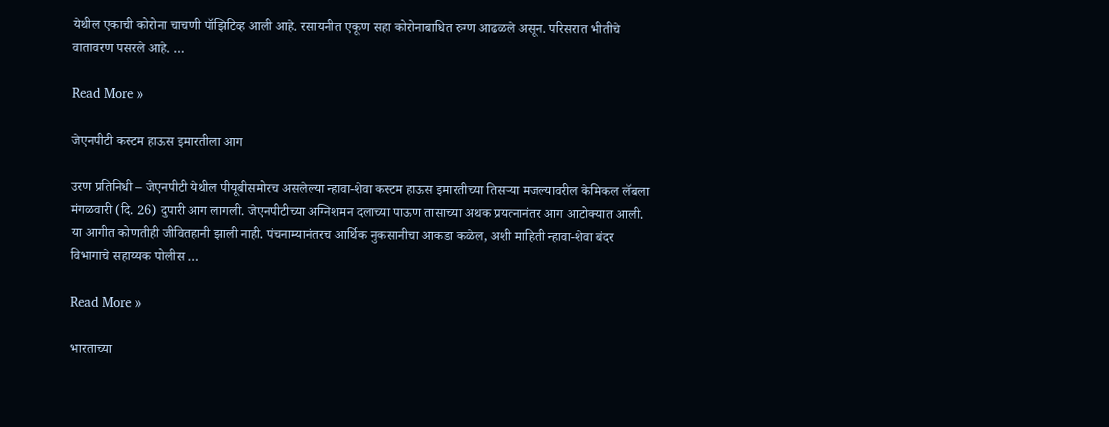येथील एकाची कोरोना चाचणी पॉझिटिव्ह आली आहे. रसायनीत एकूण सहा कोरोनाबाधित रुग्ण आढळले असून. परिसरात भीतीचे वातावरण पसरले आहे. …

Read More »

जेएनपीटी कस्टम हाऊस इमारतीला आग

उरण प्रतिनिधी – जेएनपीटी येथील पीयूबीसमोरच असलेल्या न्हावा-शेवा कस्टम हाऊस इमारतीच्या तिसर्‍या मजल्यावरील केमिकल लॅबला मंगळवारी (दि. 26) दुपारी आग लागली. जेएनपीटीच्या अग्निशमन दलाच्या पाऊण तासाच्या अथक प्रयत्नानंतर आग आटोक्यात आली. या आगीत कोणतीही जीवितहानी झाली नाही. पंचनाम्यानंतरच आर्थिक नुकसानीचा आकडा कळेल, अशी माहिती न्हावा-शेवा बंदर विभागाचे सहाय्यक पोलीस …

Read More »

भारताच्या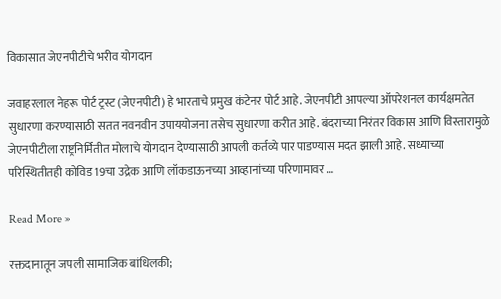विकासात जेएनपीटीचे भरीव योगदान

जवाहरलाल नेहरू पोर्ट ट्रस्ट (जेएनपीटी) हे भारताचे प्रमुख कंटेनर पोर्ट आहे. जेएनपीटी आपल्या ऑपरेशनल कार्यक्षमतेत सुधारणा करण्यासाठी सतत नवनवीन उपाययोजना तसेच सुधारणा करीत आहे. बंदराच्या निरंतर विकास आणि विस्तारामुळे जेएनपीटीला राष्ट्रनिर्मितीत मोलाचे योगदान देण्यासाठी आपली कर्तव्ये पार पाडण्यास मदत झाली आहे. सध्याच्या परिस्थितीतही कोविड 19चा उद्रेक आणि लॉकडाऊनच्या आव्हानांच्या परिणामावर …

Read More »

रक्तदानातून जपली सामाजिक बांधिलकी;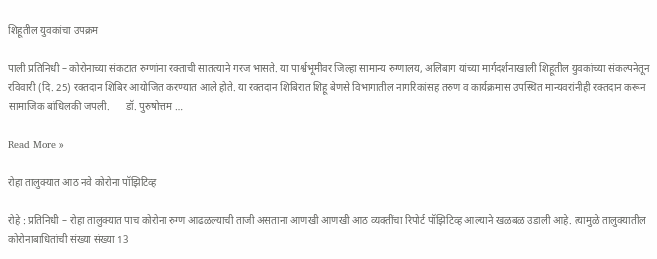शिहूतील युवकांचा उपक्रम

पाली प्रतिनिधी – कोरोनाच्या संकटात रुग्णांना रक्ताची सातत्याने गरज भासते. या पार्श्वभूमीवर जिल्हा सामान्य रुग्णालय, अलिबाग यांच्या मार्गदर्शनाखाली शिहूतील युवकांच्या संकल्पनेतून रविवारी (दि. 25) रक्तदान शिबिर आयोजित करण्यात आले होते. या रक्तदान शिबिरात शिहू बेणसे विभागातील नागरिकांसह तरुण व कार्यक्रमास उपस्थित मान्यवरांनीही रक्तदान करून सामाजिक बांधिलकी जपली.      डॉ. पुरुषोत्तम …

Read More »

रोहा तालुक्यात आठ नवे कोरोना पॉझिटिव्ह

रोहे : प्रतिनिधी – रोहा तालुक्यात पाच कोरोना रुग्ण आढळल्याची ताजी असताना आणखी आणखी आठ व्यक्तींचा रिपोर्ट पॉझिटिव्ह आल्याने खळबळ उडाली आहे. त्यामुळे तालुक्यातील कोरोनाबाधितांची संख्या संख्या 13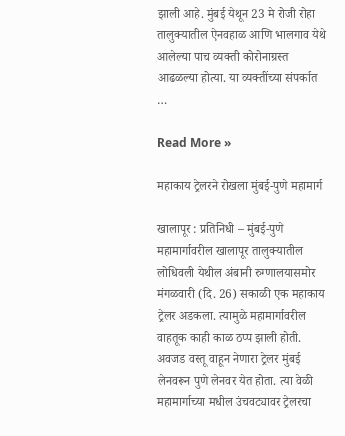झाली आहे. मुंबई येथून 23 मे रोजी रोहा तालुक्यातील ऐनवहाळ आणि भालगाव येथे आलेल्या पाच व्यक्ती कोरोनाग्रस्त आढळल्या होत्या. या व्यक्तींच्या संपर्कात …

Read More »

महाकाय ट्रेलरने रोखला मुंबई-पुणे महामार्ग

खालापूर : प्रतिनिधी – मुंबई-पुणे महामार्गावरील खालापूर तालुक्यातील लोधिवली येथील अंबानी रुग्णालयासमोर मंगळवारी (दि. 26) सकाळी एक महाकाय ट्रेलर अडकला. त्यामुळे महामार्गावरील वाहतूक काही काळ ठप्प झाली होती.  अवजड वस्तू वाहून नेणारा ट्रेलर मुंबई लेनवरून पुणे लेनवर येत होता. त्या वेळी महामार्गाच्या मधील उंचवट्यावर ट्रेलरचा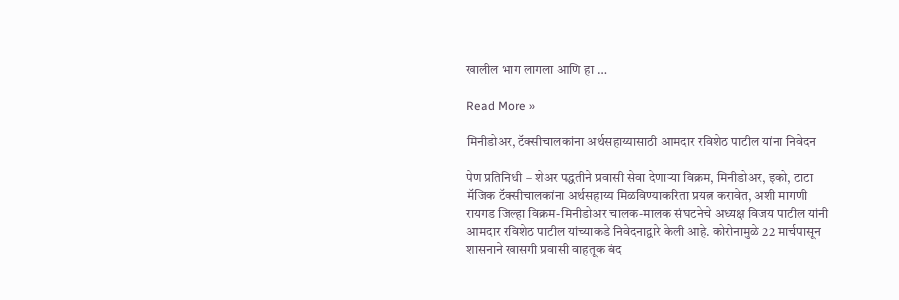खालील भाग लागला आणि हा …

Read More »

मिनीडोअर, टॅक्सीचालकांना अर्थसहाय्यासाठी आमदार रविशेठ पाटील यांना निवेदन

पेण प्रतिनिधी – शेअर पद्धतीने प्रवासी सेवा देणार्‍या विक्रम, मिनीडोअर, इको, टाटा मॅजिक टॅक्सीचालकांना अर्थसहाय्य मिळविण्याकरिता प्रयत्न करावेत, अशी मागणी रायगड जिल्हा विक्रम-मिनीडोअर चालक-मालक संघटनेचे अध्यक्ष विजय पाटील यांनी आमदार रविशेठ पाटील यांच्याकडे निवेदनाद्वारे केली आहे. कोरोनामुळे 22 मार्चपासून शासनाने खासगी प्रवासी वाहतूक बंद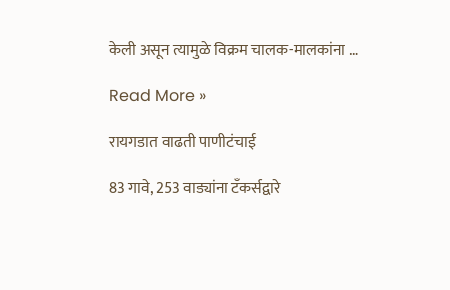केली असून त्यामुळे विक्रम चालक-मालकांना …

Read More »

रायगडात वाढती पाणीटंचाई

83 गावे, 253 वाड्यांना टँकर्सद्वारे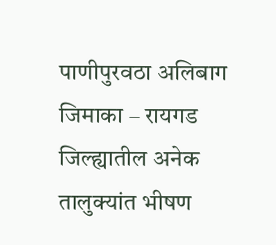पाणीपुरवठा अलिबाग जिमाका – रायगड जिल्ह्यातील अनेक तालुक्यांत भीषण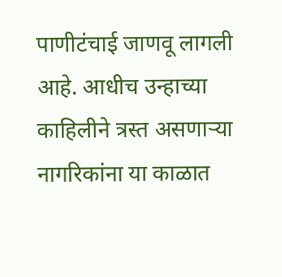पाणीटंचाई जाणवू लागली आहे. आधीच उन्हाच्या काहिलीने त्रस्त असणार्‍या नागरिकांना या काळात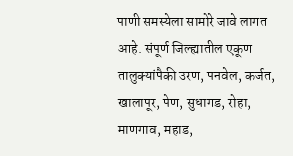पाणी समस्येला सामोरे जावे लागत आहे. संपूर्ण जिल्ह्यातील एकूण तालुक्यांपैकी उरण, पनवेल, कर्जत, खालापूर, पेण, सुधागड, रोहा, माणगाव, महाड,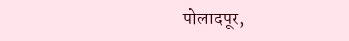पोलादपूर,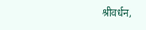श्रीवर्धन,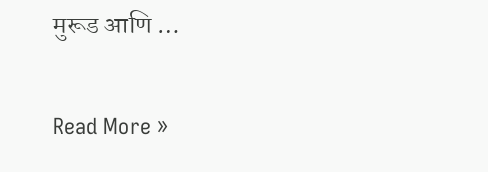मुरूड आणि …

Read More »